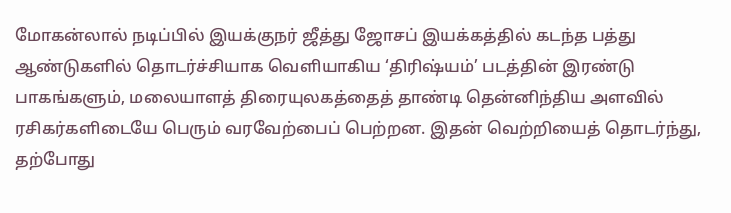மோகன்லால் நடிப்பில் இயக்குநர் ஜீத்து ஜோசப் இயக்கத்தில் கடந்த பத்து ஆண்டுகளில் தொடர்ச்சியாக வெளியாகிய ‘திரிஷ்யம்’ படத்தின் இரண்டு பாகங்களும், மலையாளத் திரையுலகத்தைத் தாண்டி தென்னிந்திய அளவில் ரசிகர்களிடையே பெரும் வரவேற்பைப் பெற்றன. இதன் வெற்றியைத் தொடர்ந்து, தற்போது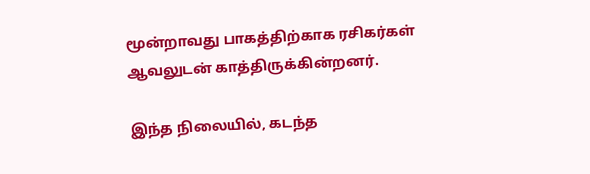மூன்றாவது பாகத்திற்காக ரசிகர்கள் ஆவலுடன் காத்திருக்கின்றனர்.

இந்த நிலையில், கடந்த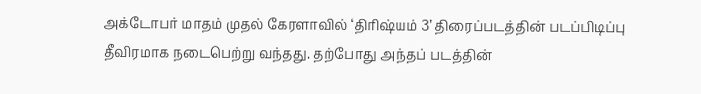அக்டோபர் மாதம் முதல் கேரளாவில் ‘திரிஷ்யம் 3’ திரைப்படத்தின் படப்பிடிப்பு தீவிரமாக நடைபெற்று வந்தது. தற்போது அந்தப் படத்தின்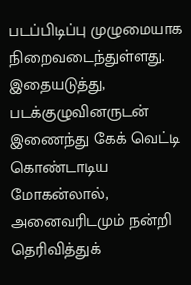படப்பிடிப்பு முழுமையாக நிறைவடைந்துள்ளது.
இதையடுத்து, படக்குழுவினருடன் இணைந்து கேக் வெட்டி கொண்டாடிய மோகன்லால், அனைவரிடமும் நன்றி தெரிவித்துக்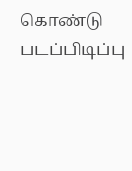கொண்டு படப்பிடிப்பு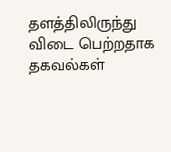தளத்திலிருந்து விடை பெற்றதாக தகவல்கள்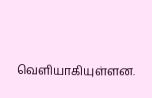வெளியாகியுள்ளன.